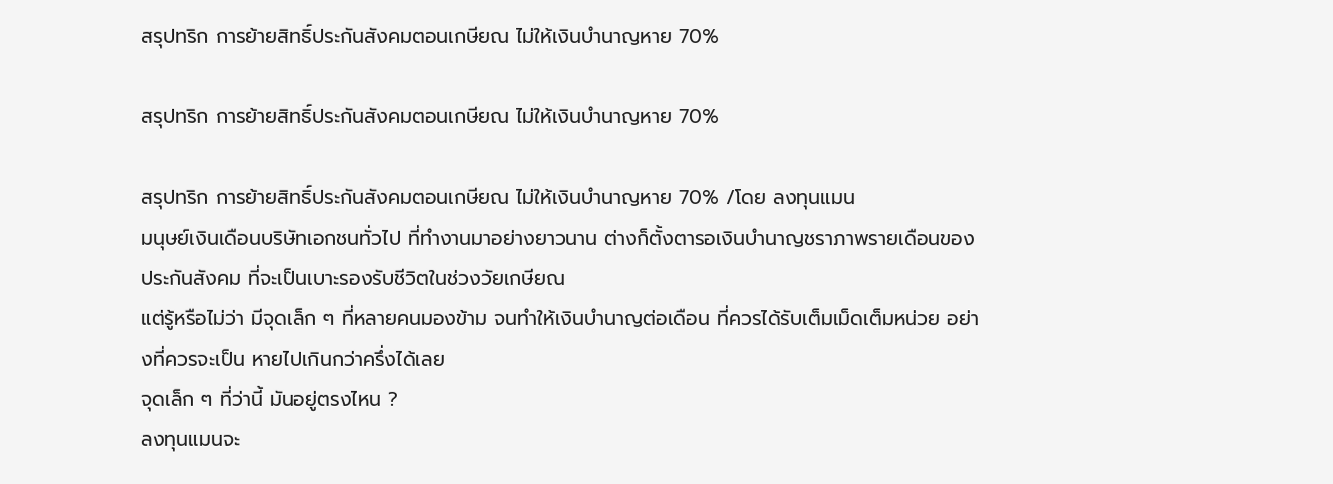สรุปทริก การย้ายสิทธิ์ประกันสังคมตอนเกษียณ ไม่ให้เงินบำนาญหาย 70%

สรุปทริก การย้ายสิทธิ์ประกันสังคมตอนเกษียณ ไม่ให้เงินบำนาญหาย 70%

สรุปทริก การย้ายสิทธิ์ประกันสังคมตอนเกษียณ ไม่ให้เงินบำนาญหาย 70% /โดย ลงทุนแมน
มนุษย์เงินเดือนบริษัทเอกชนทั่วไป ที่ทำงานมาอย่างยาวนาน ต่างก็ตั้งตารอเงินบำนาญชราภาพรายเดือนของประกันสังคม ที่จะเป็นเบาะรองรับชีวิตในช่วงวัยเกษียณ
แต่รู้หรือไม่ว่า มีจุดเล็ก ๆ ที่หลายคนมองข้าม จนทำให้เงินบำนาญต่อเดือน ที่ควรได้รับเต็มเม็ดเต็มหน่วย อย่างที่ควรจะเป็น หายไปเกินกว่าครึ่งได้เลย
จุดเล็ก ๆ ที่ว่านี้ มันอยู่ตรงไหน ?
ลงทุนแมนจะ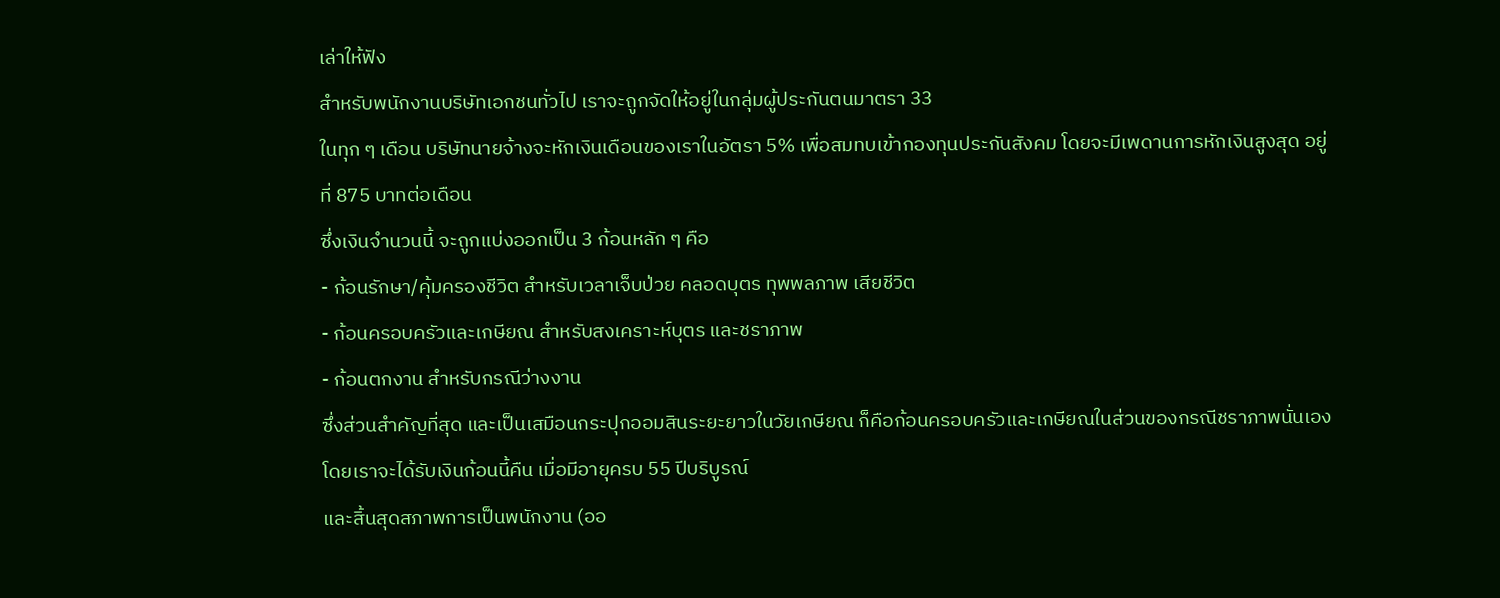เล่าให้ฟัง
สำหรับพนักงานบริษัทเอกชนทั่วไป เราจะถูกจัดให้อยู่ในกลุ่มผู้ประกันตนมาตรา 33
ในทุก ๆ เดือน บริษัทนายจ้างจะหักเงินเดือนของเราในอัตรา 5% เพื่อสมทบเข้ากองทุนประกันสังคม โดยจะมีเพดานการหักเงินสูงสุด อยู่ที่ 875 บาทต่อเดือน
ซึ่งเงินจำนวนนี้ จะถูกแบ่งออกเป็น 3 ก้อนหลัก ๆ คือ
- ก้อนรักษา/คุ้มครองชีวิต สำหรับเวลาเจ็บป่วย คลอดบุตร ทุพพลภาพ เสียชีวิต
- ก้อนครอบครัวและเกษียณ สำหรับสงเคราะห์บุตร และชราภาพ
- ก้อนตกงาน สำหรับกรณีว่างงาน
ซึ่งส่วนสำคัญที่สุด และเป็นเสมือนกระปุกออมสินระยะยาวในวัยเกษียณ ก็คือก้อนครอบครัวและเกษียณในส่วนของกรณีชราภาพนั่นเอง
โดยเราจะได้รับเงินก้อนนี้คืน เมื่อมีอายุครบ 55 ปีบริบูรณ์
และสิ้นสุดสภาพการเป็นพนักงาน (ออ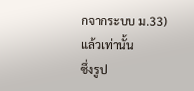กจากระบบ ม.33) แล้วเท่านั้น
ซึ่งรูป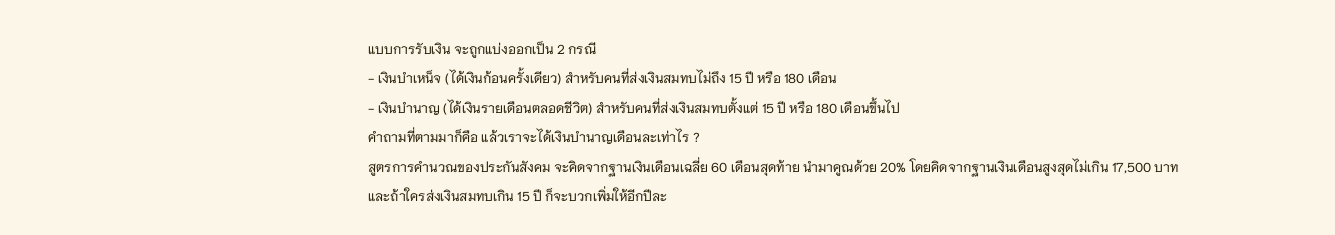แบบการรับเงิน จะถูกแบ่งออกเป็น 2 กรณี
- เงินบำเหน็จ (ได้เงินก้อนครั้งเดียว) สำหรับคนที่ส่งเงินสมทบไม่ถึง 15 ปี หรือ 180 เดือน
- เงินบำนาญ (ได้เงินรายเดือนตลอดชีวิต) สำหรับคนที่ส่งเงินสมทบตั้งแต่ 15 ปี หรือ 180 เดือนขึ้นไป
คำถามที่ตามมาก็คือ แล้วเราจะได้เงินบำนาญเดือนละเท่าไร ?
สูตรการคำนวณของประกันสังคม จะคิดจากฐานเงินเดือนเฉลี่ย 60 เดือนสุดท้าย นำมาคูณด้วย 20% โดยคิดจากฐานเงินเดือนสูงสุดไม่เกิน 17,500 บาท
และถ้าใครส่งเงินสมทบเกิน 15 ปี ก็จะบวกเพิ่มให้อีกปีละ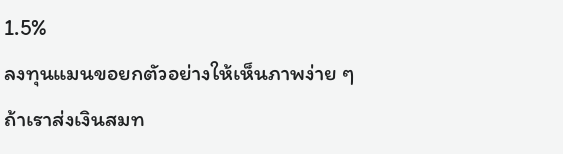1.5%
ลงทุนแมนขอยกตัวอย่างให้เห็นภาพง่าย ๆ
ถ้าเราส่งเงินสมท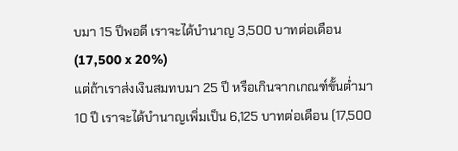บมา 15 ปีพอดี เราจะได้บำนาญ 3,500 บาทต่อเดือน (17,500 x 20%)
แต่ถ้าเราส่งเงินสมทบมา 25 ปี หรือเกินจากเกณฑ์ขั้นต่ำมา 10 ปี เราจะได้บำนาญเพิ่มเป็น 6,125 บาทต่อเดือน (17,500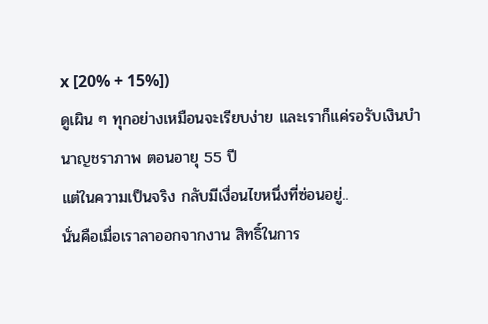x [20% + 15%])
ดูเผิน ๆ ทุกอย่างเหมือนจะเรียบง่าย และเราก็แค่รอรับเงินบำนาญชราภาพ ตอนอายุ 55 ปี
แต่ในความเป็นจริง กลับมีเงื่อนไขหนึ่งที่ซ่อนอยู่..
นั่นคือเมื่อเราลาออกจากงาน สิทธิ์ในการ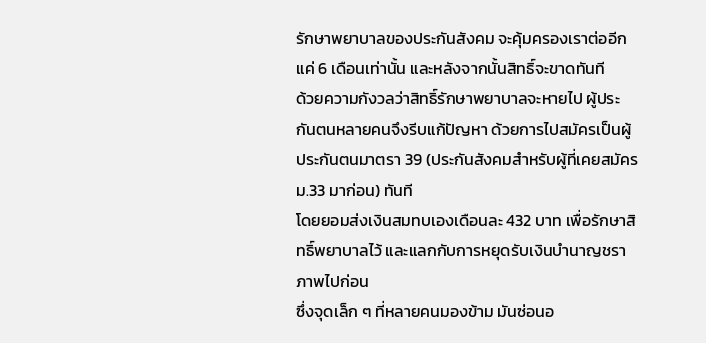รักษาพยาบาลของประกันสังคม จะคุ้มครองเราต่ออีกแค่ 6 เดือนเท่านั้น และหลังจากนั้นสิทธิ์จะขาดทันที
ด้วยความกังวลว่าสิทธิ์รักษาพยาบาลจะหายไป ผู้ประกันตนหลายคนจึงรีบแก้ปัญหา ด้วยการไปสมัครเป็นผู้ประกันตนมาตรา 39 (ประกันสังคมสำหรับผู้ที่เคยสมัคร ม.33 มาก่อน) ทันที
โดยยอมส่งเงินสมทบเองเดือนละ 432 บาท เพื่อรักษาสิทธิ์พยาบาลไว้ และแลกกับการหยุดรับเงินบำนาญชราภาพไปก่อน
ซึ่งจุดเล็ก ๆ ที่หลายคนมองข้าม มันซ่อนอ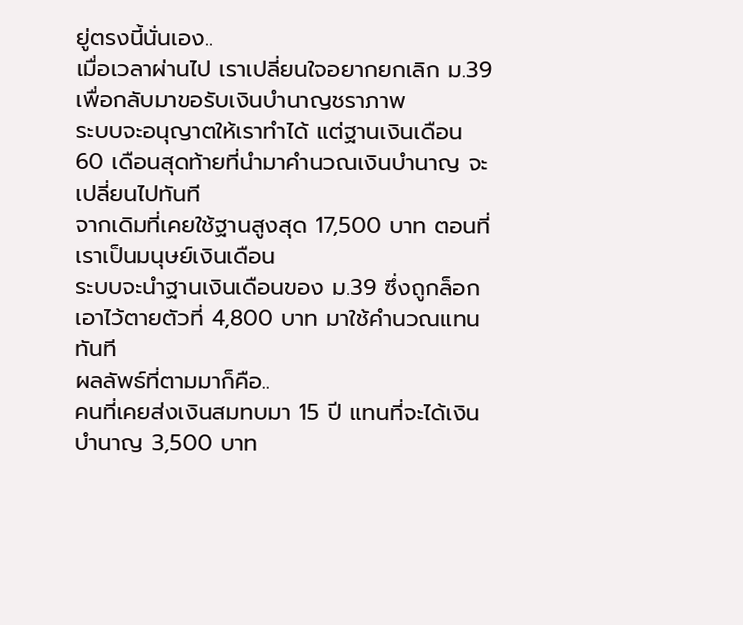ยู่ตรงนี้นั่นเอง..
เมื่อเวลาผ่านไป เราเปลี่ยนใจอยากยกเลิก ม.39 เพื่อกลับมาขอรับเงินบำนาญชราภาพ
ระบบจะอนุญาตให้เราทำได้ แต่ฐานเงินเดือน 60 เดือนสุดท้ายที่นำมาคำนวณเงินบำนาญ จะเปลี่ยนไปทันที
จากเดิมที่เคยใช้ฐานสูงสุด 17,500 บาท ตอนที่เราเป็นมนุษย์เงินเดือน
ระบบจะนำฐานเงินเดือนของ ม.39 ซึ่งถูกล็อกเอาไว้ตายตัวที่ 4,800 บาท มาใช้คำนวณแทนทันที
ผลลัพธ์ที่ตามมาก็คือ..
คนที่เคยส่งเงินสมทบมา 15 ปี แทนที่จะได้เงินบำนาญ 3,500 บาท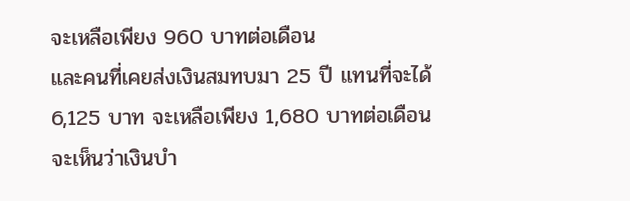จะเหลือเพียง 960 บาทต่อเดือน
และคนที่เคยส่งเงินสมทบมา 25 ปี แทนที่จะได้ 6,125 บาท จะเหลือเพียง 1,680 บาทต่อเดือน
จะเห็นว่าเงินบำ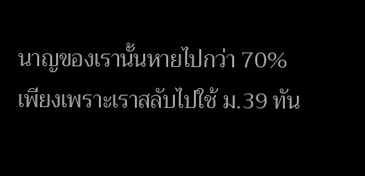นาญของเรานั้นหายไปกว่า 70%
เพียงเพราะเราสลับไปใช้ ม.39 ทัน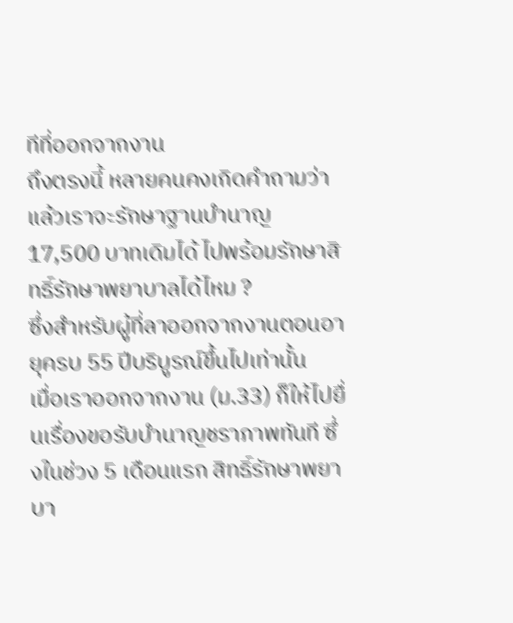ทีที่ออกจากงาน
ถึงตรงนี้ หลายคนคงเกิดคำถามว่า แล้วเราจะรักษาฐานบำนาญ 17,500 บาทเดิมได้ ไปพร้อมรักษาสิทธิ์รักษาพยาบาลได้ไหม ?
ซึ่งสำหรับผู้ที่ลาออกจากงานตอนอายุครบ 55 ปีบริบูรณ์ขึ้นไปเท่านั้น
เมื่อเราออกจากงาน (ม.33) ก็ให้ไปยื่นเรื่องขอรับบำนาญชราภาพทันที ซึ่งในช่วง 5 เดือนแรก สิทธิ์รักษาพยาบา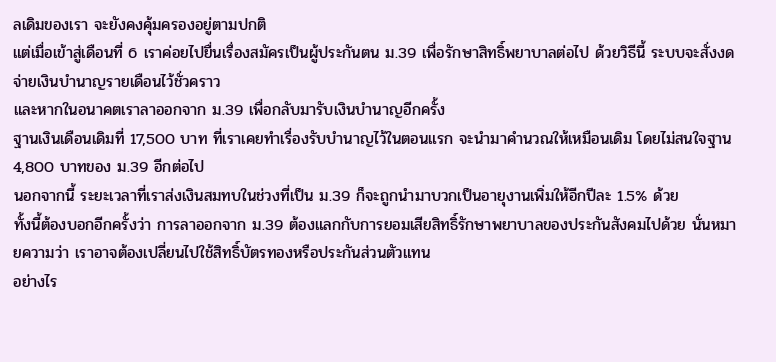ลเดิมของเรา จะยังคงคุ้มครองอยู่ตามปกติ
แต่เมื่อเข้าสู่เดือนที่ 6 เราค่อยไปยื่นเรื่องสมัครเป็นผู้ประกันตน ม.39 เพื่อรักษาสิทธิ์พยาบาลต่อไป ด้วยวิธีนี้ ระบบจะสั่งงดจ่ายเงินบำนาญรายเดือนไว้ชั่วคราว
และหากในอนาคตเราลาออกจาก ม.39 เพื่อกลับมารับเงินบำนาญอีกครั้ง
ฐานเงินเดือนเดิมที่ 17,500 บาท ที่เราเคยทำเรื่องรับบำนาญไว้ในตอนแรก จะนำมาคำนวณให้เหมือนเดิม โดยไม่สนใจฐาน 4,800 บาทของ ม.39 อีกต่อไป
นอกจากนี้ ระยะเวลาที่เราส่งเงินสมทบในช่วงที่เป็น ม.39 ก็จะถูกนำมาบวกเป็นอายุงานเพิ่มให้อีกปีละ 1.5% ด้วย
ทั้งนี้ต้องบอกอีกครั้งว่า การลาออกจาก ม.39 ต้องแลกกับการยอมเสียสิทธิ์รักษาพยาบาลของประกันสังคมไปด้วย นั่นหมายความว่า เราอาจต้องเปลี่ยนไปใช้สิทธิ์บัตรทองหรือประกันส่วนตัวแทน
อย่างไร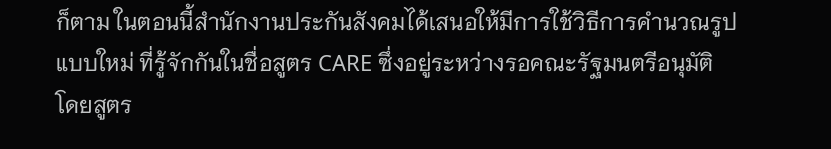ก็ตาม ในตอนนี้สำนักงานประกันสังคมได้เสนอให้มีการใช้วิธีการคำนวณรูปแบบใหม่ ที่รู้จักกันในชื่อสูตร CARE ซึ่งอยู่ระหว่างรอคณะรัฐมนตรีอนุมัติ
โดยสูตร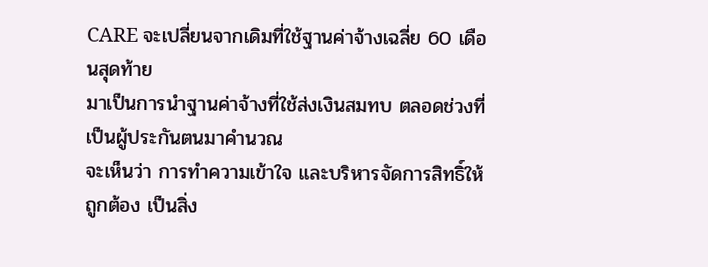CARE จะเปลี่ยนจากเดิมที่ใช้ฐานค่าจ้างเฉลี่ย 60 เดือนสุดท้าย
มาเป็นการนำฐานค่าจ้างที่ใช้ส่งเงินสมทบ ตลอดช่วงที่เป็นผู้ประกันตนมาคำนวณ
จะเห็นว่า การทำความเข้าใจ และบริหารจัดการสิทธิ์ให้ถูกต้อง เป็นสิ่ง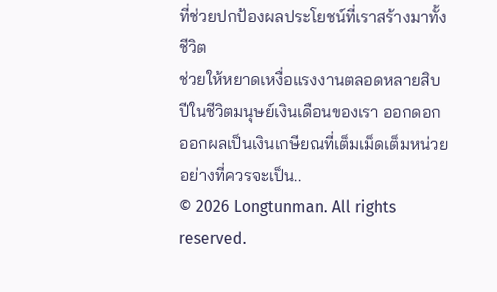ที่ช่วยปกป้องผลประโยชน์ที่เราสร้างมาทั้งชีวิต
ช่วยให้หยาดเหงื่อแรงงานตลอดหลายสิบปีในชีวิตมนุษย์เงินเดือนของเรา ออกดอกออกผลเป็นเงินเกษียณที่เต็มเม็ดเต็มหน่วยอย่างที่ควรจะเป็น..
© 2026 Longtunman. All rights reserved.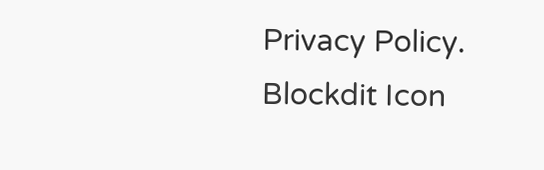Privacy Policy.
Blockdit Icon